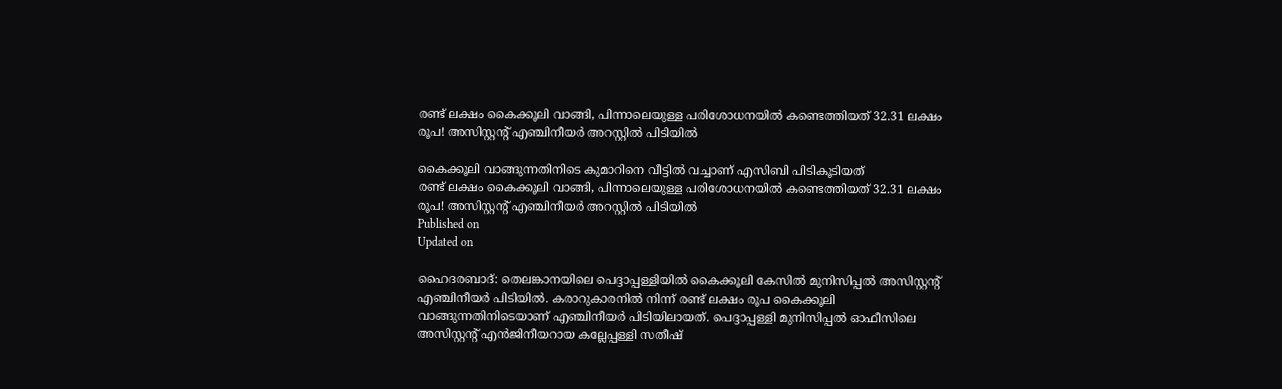രണ്ട് ലക്ഷം കൈക്കൂലി വാങ്ങി, പിന്നാലെയുള്ള പരിശോധനയിൽ കണ്ടെത്തിയത് 32.31 ലക്ഷം രൂപ! അസിസ്റ്റന്റ് എഞ്ചിനീയർ അറസ്റ്റിൽ പിടിയിൽ

കൈക്കൂലി വാങ്ങുന്നതിനിടെ കുമാറിനെ വീട്ടിൽ വച്ചാണ് എസിബി പിടികൂടിയത്
രണ്ട് ലക്ഷം കൈക്കൂലി വാങ്ങി, പിന്നാലെയുള്ള പരിശോധനയിൽ കണ്ടെത്തിയത് 32.31 ലക്ഷം രൂപ! അസിസ്റ്റന്റ് എഞ്ചിനീയർ അറസ്റ്റിൽ പിടിയിൽ
Published on
Updated on

ഹൈദരബാദ്: തെലങ്കാനയിലെ പെദ്ദാപ്പള്ളിയിൽ കൈക്കൂലി കേസിൽ മുനിസിപ്പൽ അസിസ്റ്റന്റ് എഞ്ചിനീയർ പിടിയിൽ. കരാറുകാരനിൽ നിന്ന് രണ്ട് ലക്ഷം രൂപ കൈക്കൂലി വാങ്ങുന്നതിനിടെയാണ് എഞ്ചിനീയർ പിടിയിലായത്. പെദ്ദാപ്പള്ളി മുനിസിപ്പൽ ഓഫീസിലെ അസിസ്റ്റന്റ് എൻജിനീയറായ കല്ലേപ്പള്ളി സതീഷ്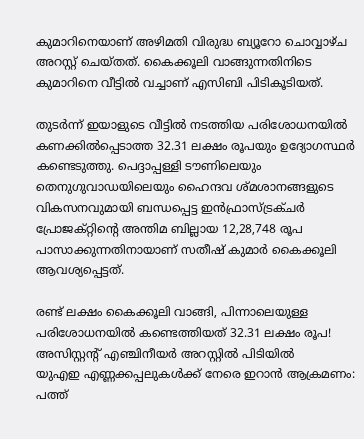കുമാറിനെയാണ് അഴിമതി വിരുദ്ധ ബ്യൂറോ ചൊവ്വാഴ്ച അറസ്റ്റ് ചെയ്തത്. കൈക്കൂലി വാങ്ങുന്നതിനിടെ കുമാറിനെ വീട്ടിൽ വച്ചാണ് എസിബി പിടികൂടിയത്.

തുടർന്ന് ഇയാളുടെ വീട്ടിൽ നടത്തിയ പരിശോധനയിൽ കണക്കിൽപ്പെടാത്ത 32.31 ലക്ഷം രൂപയും ഉദ്യോഗസ്ഥർ കണ്ടെടുത്തു. പെദ്ദാപ്പള്ളി ടൗണിലെയും തെനുഗുവാഡയിലെയും ഹൈന്ദവ ശ്മശാനങ്ങളുടെ വികസനവുമായി ബന്ധപ്പെട്ട ഇൻഫ്രാസ്ട്രക്ചർ പ്രോജക്റ്റിന്റെ അന്തിമ ബില്ലായ 12,28,748 രൂപ പാസാക്കുന്നതിനായാണ് സതീഷ് കുമാർ കൈക്കൂലി ആവശ്യപ്പെട്ടത്.

രണ്ട് ലക്ഷം കൈക്കൂലി വാങ്ങി, പിന്നാലെയുള്ള പരിശോധനയിൽ കണ്ടെത്തിയത് 32.31 ലക്ഷം രൂപ! അസിസ്റ്റന്റ് എഞ്ചിനീയർ അറസ്റ്റിൽ പിടിയിൽ
യുഎഇ എണ്ണക്കപ്പലുകൾക്ക് നേരെ ഇറാൻ ആക്രമണം: പത്ത്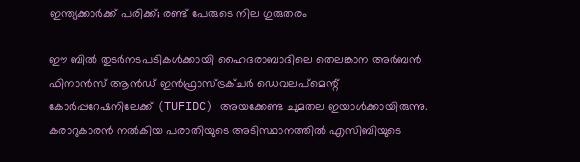ഇന്ത്യക്കാർക്ക് പരിക്ക്; രണ്ട് പേരുടെ നില ഗുരുതരം

ഈ ബിൽ തുടർനടപടികൾക്കായി ഹൈദരാബാദിലെ തെലങ്കാന അർബൻ ഫിനാൻസ് ആൻഡ് ഇൻഫ്രാസ്ട്രക്ചർ ഡെവലപ്‌മെന്റ് കോർപ്പറേഷനിലേക്ക് (TUFIDC) അയക്കേണ്ട ചുമതല ഇയാൾക്കായിരുന്നു. കരാറുകാരൻ നൽകിയ പരാതിയുടെ അടിസ്ഥാനത്തിൽ എസിബിയുടെ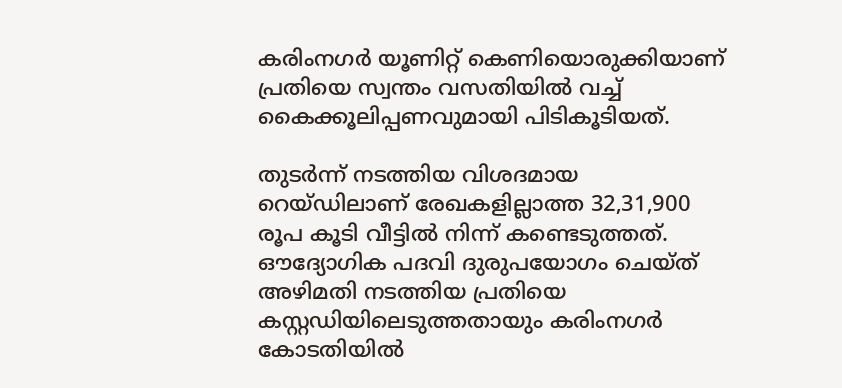കരിംനഗർ യൂണിറ്റ് കെണിയൊരുക്കിയാണ് പ്രതിയെ സ്വന്തം വസതിയിൽ വച്ച് കൈക്കൂലിപ്പണവുമായി പിടികൂടിയത്.

തുടർന്ന് നടത്തിയ വിശദമായ റെയ്ഡിലാണ് രേഖകളില്ലാത്ത 32,31,900 രൂപ കൂടി വീട്ടിൽ നിന്ന് കണ്ടെടുത്തത്. ഔദ്യോഗിക പദവി ദുരുപയോഗം ചെയ്ത് അഴിമതി നടത്തിയ പ്രതിയെ കസ്റ്റഡിയിലെടുത്തതായും കരിംനഗർ കോടതിയിൽ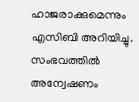ഹാജരാക്കുമെന്നും എസിബി അറിയിച്ചു. സംഭവത്തിൽ അന്വേഷണം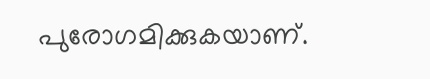പുരോഗമിക്കുകയാണ്.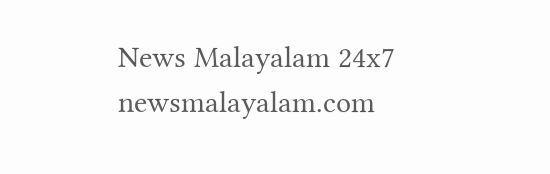News Malayalam 24x7
newsmalayalam.com